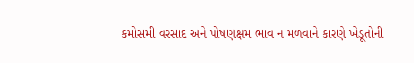કમોસમી વરસાદ અને પોષણક્ષમ ભાવ ન મળવાને કારણે ખેડૂતોની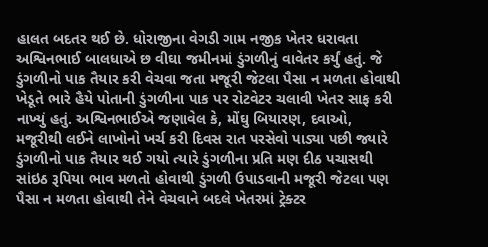હાલત બદતર થઈ છે. ધોરાજીના વેગડી ગામ નજીક ખેતર ધરાવતા અશ્વિનભાઈ બાલધાએ છ વીઘા જમીનમાં ડુંગળીનું વાવેતર કર્યું હતું. જે ડુંગળીનો પાક તૈયાર કરી વેચવા જતા મજૂરી જેટલા પૈસા ન મળતા હોવાથી ખેડૂતે ભારે હૈયે પોતાની ડુંગળીના પાક પર રોટવેટર ચલાવી ખેતર સાફ કરી નાખ્યું હતું. અશ્વિનભાઈએ જણાવેલ કે, મોંઘુ બિયારણ, દવાઓ, મજૂરીથી લઈને લાખોનો ખર્ચ કરી દિવસ રાત પરસેવો પાડ્યા પછી જ્યારે ડુંગળીનો પાક તૈયાર થઈ ગયો ત્યારે ડુંગળીના પ્રતિ મણ દીઠ પચાસથી સાંઇઠ રૂપિયા ભાવ મળતો હોવાથી ડુંગળી ઉપાડવાની મજૂરી જેટલા પણ પૈસા ન મળતા હોવાથી તેને વેચવાને બદલે ખેતરમાં ટ્રેક્ટર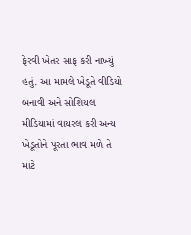ફેરવી ખેતર સાફ કરી નાખ્યું હતું. આ મામલે ખેડૂતે વીડિયો બનાવી અને સોશિયલ મીડિયામાં વાયરલ કરી અન્ય ખેડૂતોને પૂરતા ભાવ મળે તે માટે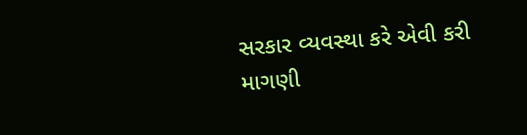સરકાર વ્યવસ્થા કરે એવી કરી માગણી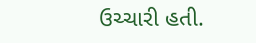ઉચ્ચારી હતી.